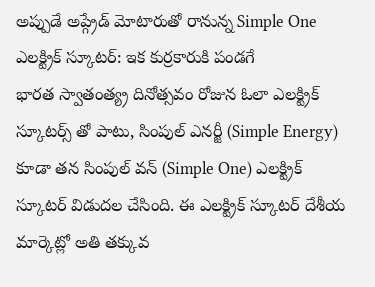అప్పుడే అప్గ్రేడ్ మోటారుతో రానున్న Simple One ఎలక్ట్రిక్ స్కూటర్: ఇక కుర్రకారుకి పండగే
భారత స్వాతంత్య్ర దినోత్సవం రోజున ఓలా ఎలక్ట్రిక్ స్కూటర్స్ తో పాటు, సింపుల్ ఎనర్జీ (Simple Energy) కూడా తన సింపుల్ వన్ (Simple One) ఎలక్ట్రిక్ స్కూటర్ విడుదల చేసింది. ఈ ఎలక్ట్రిక్ స్కూటర్ దేశీయ మార్కెట్లో అతి తక్కువ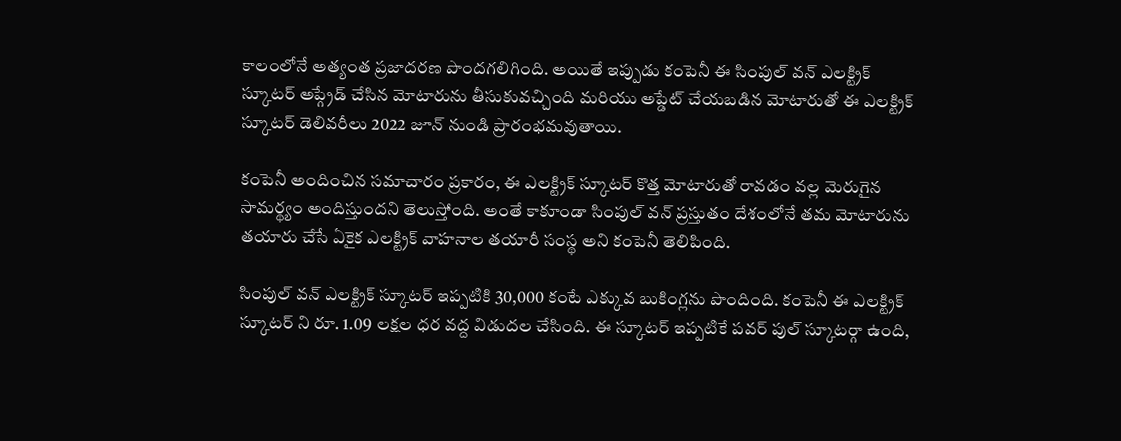కాలంలోనే అత్యంత ప్రజాదరణ పొందగలిగింది. అయితే ఇప్పుడు కంపెనీ ఈ సింపుల్ వన్ ఎలక్ట్రిక్ స్కూటర్ అప్గ్రేడ్ చేసిన మోటారును తీసుకువచ్చింది మరియు అప్డేట్ చేయబడిన మోటారుతో ఈ ఎలక్ట్రిక్ స్కూటర్ డెలివరీలు 2022 జూన్ నుండి ప్రారంభమవుతాయి.

కంపెనీ అందించిన సమాచారం ప్రకారం, ఈ ఎలక్ట్రిక్ స్కూటర్ కొత్త మోటారుతో రావడం వల్ల మెరుగైన సామర్థ్యం అందిస్తుందని తెలుస్తోంది. అంతే కాకూండా సింపుల్ వన్ ప్రస్తుతం దేశంలోనే తమ మోటారును తయారు చేసే ఏకైక ఎలక్ట్రిక్ వాహనాల తయారీ సంస్థ అని కంపెనీ తెలిపింది.

సింపుల్ వన్ ఎలక్ట్రిక్ స్కూటర్ ఇప్పటికి 30,000 కంటే ఎక్కువ బుకింగ్లను పొందింది. కంపెనీ ఈ ఎలక్ట్రిక్ స్కూటర్ ని రూ. 1.09 లక్షల ధర వద్ద విడుదల చేసింది. ఈ స్కూటర్ ఇప్పటికే పవర్ పుల్ స్కూటర్గా ఉంది,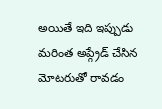అయితే ఇది ఇప్పుడు మరింత అప్గ్రేడ్ చేసిన మోటరుతో రావడం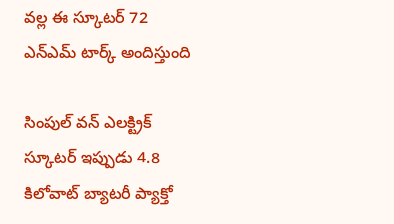వల్ల ఈ స్కూటర్ 72 ఎన్ఎమ్ టార్క్ అందిస్తుంది

సింపుల్ వన్ ఎలక్ట్రిక్ స్కూటర్ ఇప్పుడు 4.8 కిలోవాట్ బ్యాటరీ ప్యాక్తో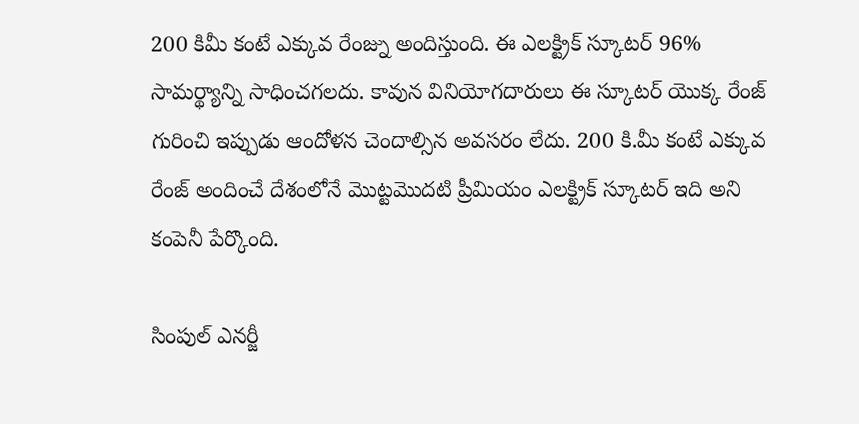200 కిమీ కంటే ఎక్కువ రేంజ్ను అందిస్తుంది. ఈ ఎలక్ట్రిక్ స్కూటర్ 96% సామర్థ్యాన్ని సాధించగలదు. కావున వినియోగదారులు ఈ స్కూటర్ యొక్క రేంజ్ గురించి ఇప్పుడు ఆందోళన చెందాల్సిన అవసరం లేదు. 200 కి.మీ కంటే ఎక్కువ రేంజ్ అందించే దేశంలోనే మొట్టమొదటి ప్రీమియం ఎలక్ట్రిక్ స్కూటర్ ఇది అని కంపెనీ పేర్కొంది.

సింపుల్ ఎనర్జీ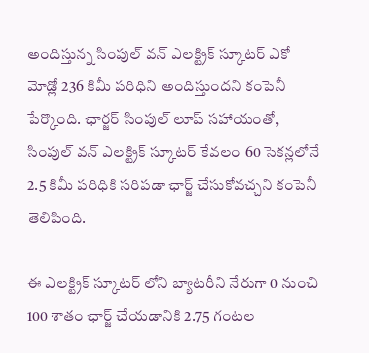అందిస్తున్న సింపుల్ వన్ ఎలక్ట్రిక్ స్కూటర్ ఎకో మోడ్లో 236 కిమీ పరిధిని అందిస్తుందని కంపెనీ పేర్కొంది. ఛార్జర్ సింపుల్ లూప్ సహాయంతో, సింపుల్ వన్ ఎలక్ట్రిక్ స్కూటర్ కేవలం 60 సెకన్లలోనే 2.5 కిమీ పరిధికి సరిపడా ఛార్జ్ చేసుకోవచ్చని కంపెనీ తెలిపింది.

ఈ ఎలక్ట్రిక్ స్కూటర్ లోని బ్యాటరీని నేరుగా 0 నుంచి 100 శాతం ఛార్జ్ చేయడానికి 2.75 గంటల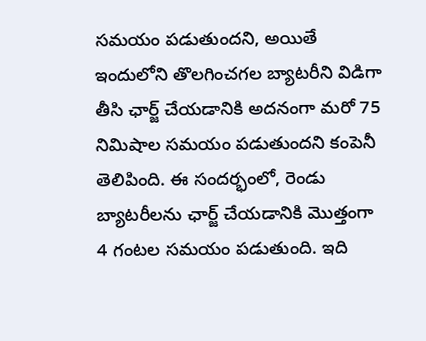సమయం పడుతుందని, అయితే ఇందులోని తొలగించగల బ్యాటరీని విడిగా తీసి ఛార్జ్ చేయడానికి అదనంగా మరో 75 నిమిషాల సమయం పడుతుందని కంపెనీ తెలిపింది. ఈ సందర్భంలో, రెండు బ్యాటరీలను ఛార్జ్ చేయడానికి మొత్తంగా 4 గంటల సమయం పడుతుంది. ఇది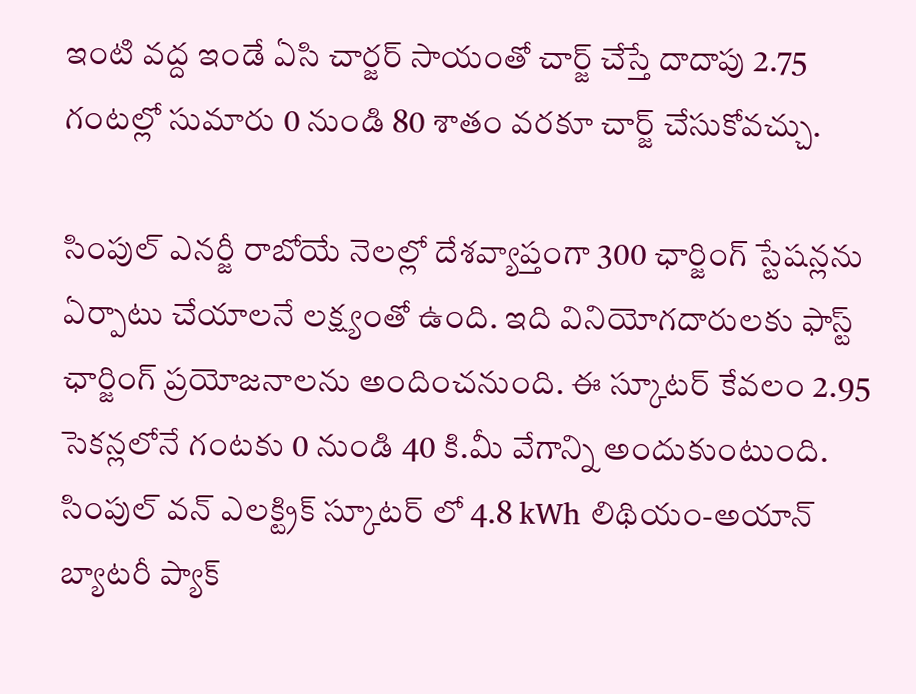ఇంటి వద్ద ఇండే ఏసి చార్జర్ సాయంతో చార్జ్ చేస్తే దాదాపు 2.75 గంటల్లో సుమారు 0 నుండి 80 శాతం వరకూ చార్జ్ చేసుకోవచ్చు.

సింపుల్ ఎనర్జీ రాబోయే నెలల్లో దేశవ్యాప్తంగా 300 ఛార్జింగ్ స్టేషన్లను ఏర్పాటు చేయాలనే లక్ష్యంతో ఉంది. ఇది వినియోగదారులకు ఫాస్ట్ ఛార్జింగ్ ప్రయోజనాలను అందించనుంది. ఈ స్కూటర్ కేవలం 2.95 సెకన్లలోనే గంటకు 0 నుండి 40 కి.మీ వేగాన్ని అందుకుంటుంది. సింపుల్ వన్ ఎలక్ట్రిక్ స్కూటర్ లో 4.8 kWh లిథియం-అయాన్ బ్యాటరీ ప్యాక్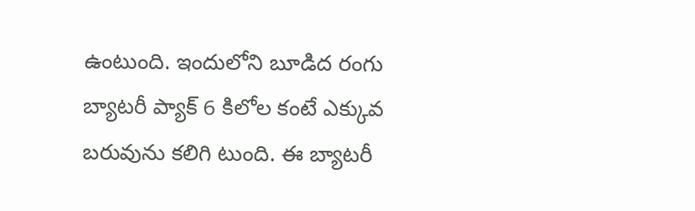ఉంటుంది. ఇందులోని బూడిద రంగు బ్యాటరీ ప్యాక్ 6 కిలోల కంటే ఎక్కువ బరువును కలిగి టుంది. ఈ బ్యాటరీ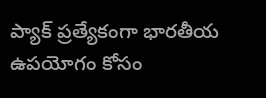ప్యాక్ ప్రత్యేకంగా భారతీయ ఉపయోగం కోసం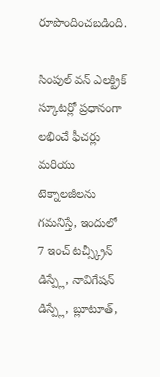రూపొందించబడింది.

సింపుల్ వన్ ఎలక్ట్రిక్ స్కూటర్లో ప్రధానంగా లభించే ఫీచర్లు మరియు టెక్నాలజీలను గమనిస్తే, ఇందులో 7 ఇంచ్ టచ్స్క్రీన్ డిస్ప్లే, నావిగేషన్ డిస్ప్లే, బ్లూటూత్,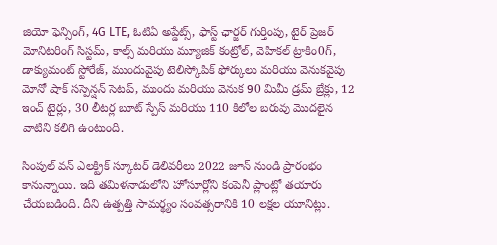జియో ఫెన్సింగ్, 4G LTE, ఓటిఏ అప్డేట్స్, ఫాస్ట్ ఛార్జర్ గుర్తింపు, టైర్ ప్రెజర్ మోనిటరింగ్ సిస్టమ్, కాల్స్ మరియు మ్యూజిక్ కంట్రోల్, వెహికల్ ట్రాకిం0గ్, డాక్యుమంట్ స్టోరేజ్, ముందువైపు టెలిస్కోపిక్ ఫోర్కులు మరియు వెనుకవైపు మోనో షాక్ సస్పెన్షన్ సెటప్, ముందు మరియు వెనుక 90 మిమీ డ్రమ్ బ్రేక్లు, 12 ఇంచ్ టైర్లు, 30 లీటర్ల బూట్ స్పేస్ మరియు 110 కిలోల బరువు మొదలైన వాటిని కలిగి ఉంటుంది.

సింపుల్ వన్ ఎలక్ట్రిక్ స్కూటర్ డెలివరీలు 2022 జూన్ నుండి ప్రారంభం కానున్నాయి. ఇది తమిళనాడులోని హోసూర్లోని కంపెనీ ప్లాంట్లో తయారు చేయబడింది. దీని ఉత్పత్తి సామర్థ్యం సంవత్సరానికి 10 లక్షల యూనిట్లు.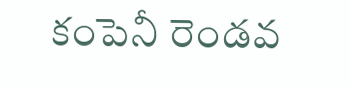కంపెనీ రెండవ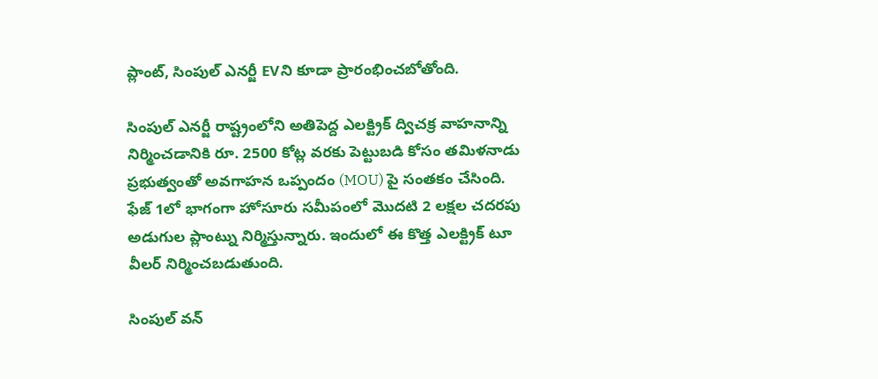ప్లాంట్, సింపుల్ ఎనర్జీ EVని కూడా ప్రారంభించబోతోంది.

సింపుల్ ఎనర్జీ రాష్ట్రంలోని అతిపెద్ద ఎలక్ట్రిక్ ద్విచక్ర వాహనాన్ని నిర్మించడానికి రూ. 2500 కోట్ల వరకు పెట్టుబడి కోసం తమిళనాడు ప్రభుత్వంతో అవగాహన ఒప్పందం (MOU) పై సంతకం చేసింది. ఫేజ్ 1లో భాగంగా హోసూరు సమీపంలో మొదటి 2 లక్షల చదరపు అడుగుల ప్లాంట్ను నిర్మిస్తున్నారు. ఇందులో ఈ కొత్త ఎలక్ట్రిక్ టూ వీలర్ నిర్మించబడుతుంది.

సింపుల్ వన్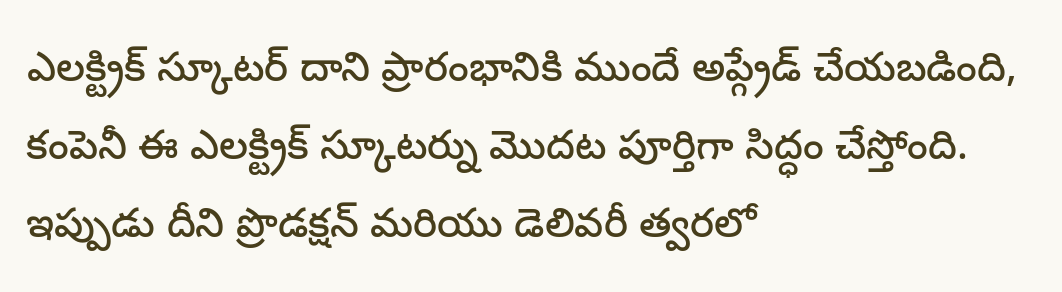ఎలక్ట్రిక్ స్కూటర్ దాని ప్రారంభానికి ముందే అప్గ్రేడ్ చేయబడింది, కంపెనీ ఈ ఎలక్ట్రిక్ స్కూటర్ను మొదట పూర్తిగా సిద్ధం చేస్తోంది. ఇప్పుడు దీని ప్రొడక్షన్ మరియు డెలివరీ త్వరలో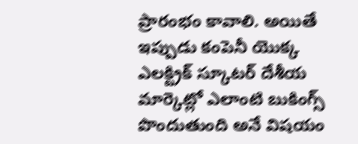ప్రారంభం కావాలి. అయితే ఇప్పుడు కంపెనీ యొక్క ఎలక్ట్రిక్ స్కూటర్ దేశీయ మార్కెట్లో ఎలాంటి బుకింగ్స్ పొందుతుంది అనే విషయం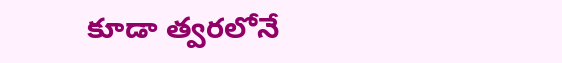కూడా త్వరలోనే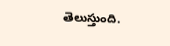తెలుస్తుంది.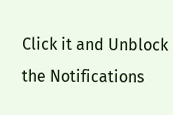Click it and Unblock the Notifications